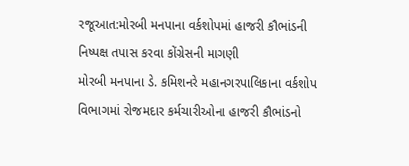રજૂઆત:મોરબી મનપાના વર્કશોપમાં હાજરી કૌભાંડની નિષ્પક્ષ તપાસ કરવા કોંગ્રેસની માગણી
મોરબી મનપાના ડે. કમિશનરે મહાનગરપાલિકાના વર્કશોપ વિભાગમાં રોજમદાર કર્મચારીઓના હાજરી કૌભાંડનો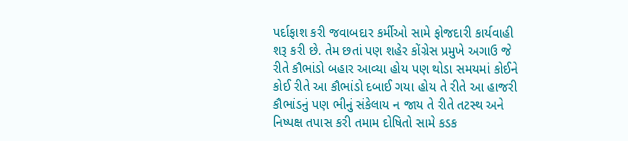પર્દાફાશ કરી જવાબદાર કર્મીઓ સામે ફોજદારી કાર્યવાહી શરૂ કરી છે. તેમ છતાં પણ શહેર કોંગ્રેસ પ્રમુખે અગાઉ જે રીતે કૌભાંડો બહાર આવ્યા હોય પણ થોડા સમયમાં કોઈને કોઈ રીતે આ કૌભાંડો દબાઈ ગયા હોય તે રીતે આ હાજરી કૌભાંડનું પણ ભીનું સંકેલાય ન જાય તે રીતે તટસ્થ અને નિષ્પક્ષ તપાસ કરી તમામ દોષિતો સામે કડક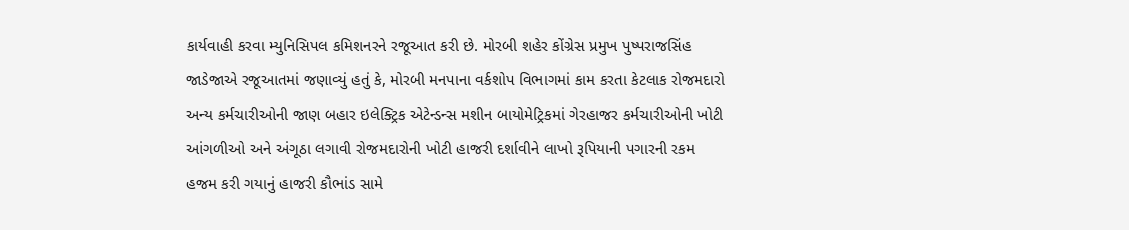કાર્યવાહી કરવા મ્યુનિસિપલ કમિશનરને રજૂઆત કરી છે. મોરબી શહેર કોંગ્રેસ પ્રમુખ પુષ્પરાજસિંહ જાડેજાએ રજૂઆતમાં જણાવ્યું હતું કે, મોરબી મનપાના વર્કશોપ વિભાગમાં કામ કરતા કેટલાક રોજમદારો અન્ય કર્મચારીઓની જાણ બહાર ઇલેક્ટ્રિક એટેન્ડન્સ મશીન બાયોમેટ્રિકમાં ગેરહાજર કર્મચારીઓની ખોટી આંગળીઓ અને અંગૂઠા લગાવી રોજમદારોની ખોટી હાજરી દર્શાવીને લાખો રૂપિયાની પગારની રકમ હજમ કરી ગયાનું હાજરી કૌભાંડ સામે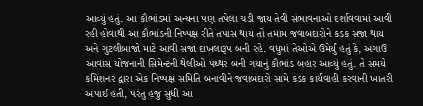આવ્યું હતું. આ કૌભાંડમાં અન્યના પણ તપેલા ચડી જાય તેવી સંભાવનાઓ દર્શાવવામાં આવી રહી હોવાથી આ કૌભાંડની નિષ્પક્ષ રીતે તપાસ થાય તો તમામ જવાબદારોને કડક સજા થાય અને ગુટલીબાજો માટે આવી સજા દાખલારૂપ બની રહે. વધુમાં તેઓએ ઉમેર્યું હતું કે, અગાઉ આવાસ યોજનાની સિમેન્ટની થેલીઓ પથ્થર બની ગયાનું કૌભાંડ બહાર આવ્યું હતું. તે સમયે કમિશનર દ્વારા એક નિષ્પક્ષ સમિતિ બનાવીને જવાબદારો સામે કડક કાર્યવાહી કરવાની ખાતરી અપાઈ હતી, પરંતુ હજુ સુધી આ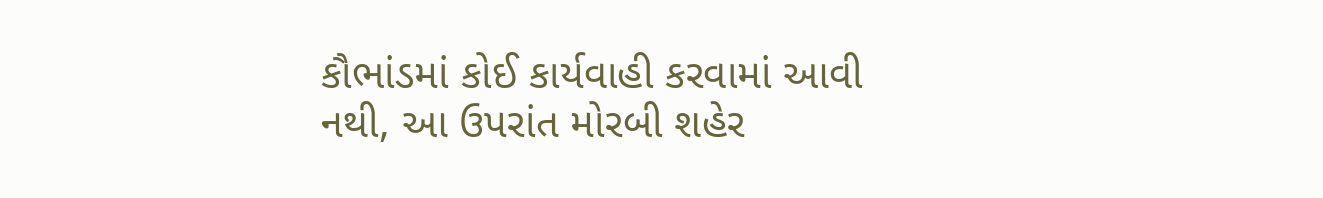કૌભાંડમાં કોઈ કાર્યવાહી કરવામાં આવી નથી, આ ઉપરાંત મોરબી શહેર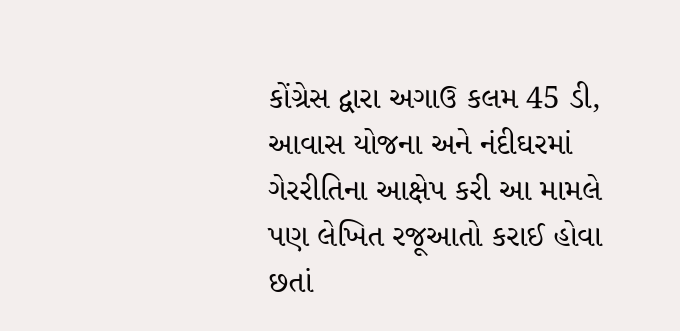કોંગ્રેસ દ્વારા અગાઉ કલમ 45 ડી, આવાસ યોજના અને નંદીઘરમાં ગેરરીતિના આક્ષેપ કરી આ મામલે પણ લેખિત રજૂઆતો કરાઈ હોવા છતાં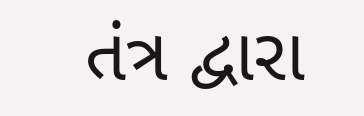તંત્ર દ્વારા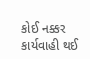કોઈ નક્કર કાર્યવાહી થઈ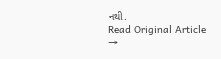નથી.
Read Original Article →